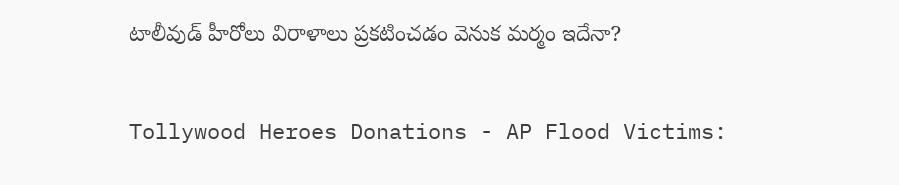టాలీవుడ్ హీరోలు విరాళాలు ప్రకటించడం వెనుక మర్మం ఇదేనా?

Tollywood Heroes Donations - AP Flood Victims: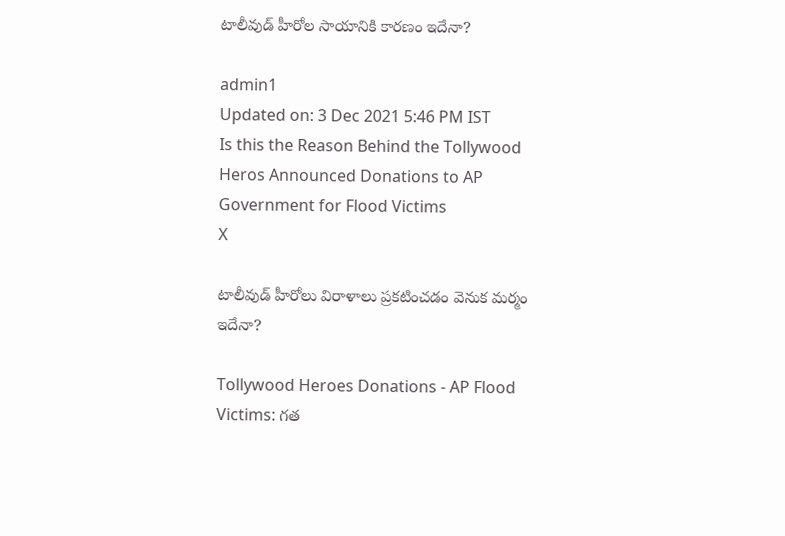టాలీవుడ్ హీరోల సాయానికి కారణం ఇదేనా?

admin1
Updated on: 3 Dec 2021 5:46 PM IST
Is this the Reason Behind the Tollywood Heros Announced Donations to AP Government for Flood Victims
X

టాలీవుడ్ హీరోలు విరాళాలు ప్రకటించడం వెనుక మర్మం ఇదేనా?

Tollywood Heroes Donations - AP Flood Victims: గత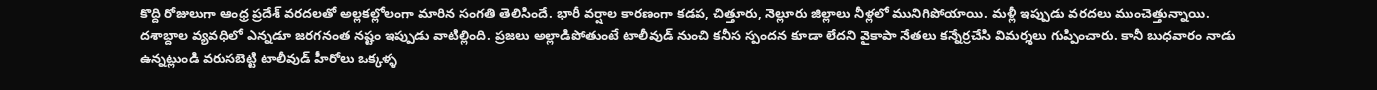కొద్ది రోజులుగా ఆంధ్ర ప్రదేశ్ వరదలతో అల్లకల్లోలంగా మారిన సంగతి తెలిసిందే. భారీ వర్షాల కారణంగా కడప, చిత్తూరు, నెల్లూరు జిల్లాలు నీళ్లలో మునిగిపోయాయి. మళ్లీ ఇప్పుడు వరదలు ముంచెత్తున్నాయి. దశాబ్దాల వ్యవధిలో ఎన్నడూ జరగనంత నష్టం ఇప్పుడు వాటిల్లింది. ప్రజలు అల్లాడిపోతుంటే టాలీవుడ్ నుంచి కనీస స్పందన కూడా లేదని వైకాపా నేతలు కన్నేర్రచేసి విమర్శలు గుప్పించారు. కానీ బుధవారం నాడు ఉన్నట్లుండి వరుసబెట్టి టాలీవుడ్ హీరోలు ఒక్కళ్ళ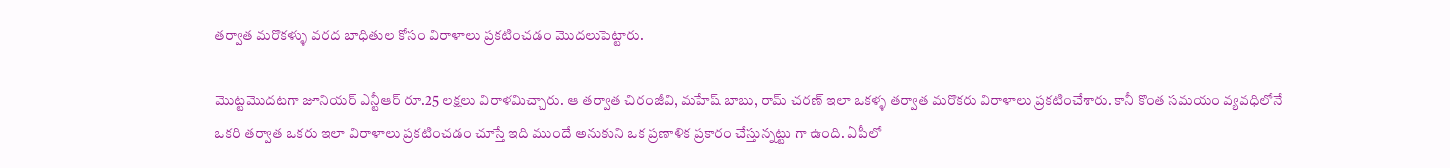తర్వాత మరొకళ్ళు వరద బాధితుల కోసం విరాళాలు ప్రకటించడం మొదలుపెట్టారు.

మొట్టమొదటగా జూనియర్ ఎన్టీఆర్ రూ.25 లక్షలు విరాళమిచ్చారు. ఆ తర్వాత చిరంజీవి, మహేష్ బాబు, రామ్ చరణ్ ఇలా ఒకళ్ళ తర్వాత మరొకరు విరాళాలు ప్రకటించేశారు. కానీ కొంత సమయం వ్యవధిలోనే ఒకరి తర్వాత ఒకరు ఇలా విరాళాలు ప్రకటించడం చూస్తే ఇది ముందే అనుకుని ఒక ప్రణాళిక ప్రకారం చేస్తున్నట్టు గా ఉంది. ఏపీలో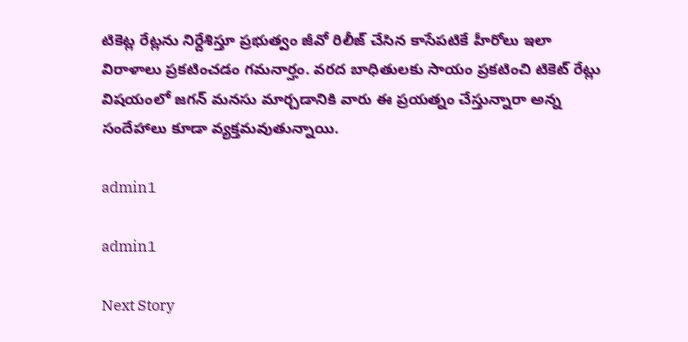టికెట్ల రేట్లను నిర్దేశిస్తూ ప్రభుత్వం జీవో రిలీజ్ చేసిన కాసేపటికే హీరోలు ఇలా విరాళాలు ప్రకటించడం గమనార్హం. వరద బాధితులకు సాయం ప్రకటించి టికెట్ రేట్లు విషయంలో జగన్ మనసు మార్చడానికి వారు ఈ ప్రయత్నం చేస్తున్నారా అన్న సందేహాలు కూడా వ్యక్తమవుతున్నాయి.

admin1

admin1

Next Story